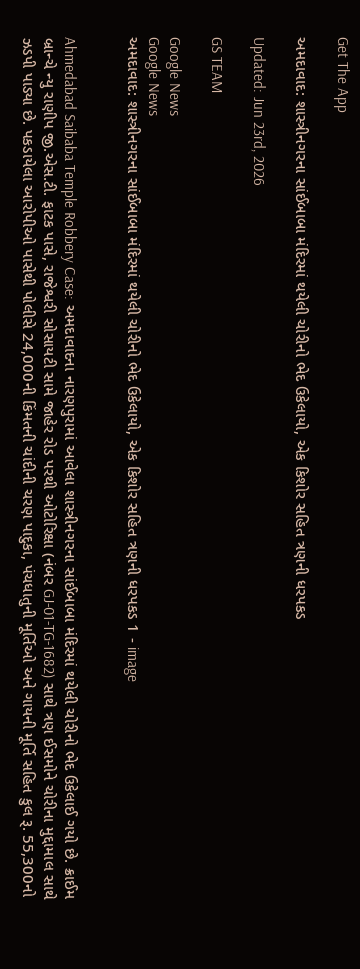Get The App

અમદાવાદ: શાસ્ત્રીનગરના સાંઈબાબા મંદિરમાં થયેલી ચોરીનો ભેદ ઉકેલાયો, એક કિશોર સહિત ત્રણની ધરપકડ

Updated: Jun 23rd, 2026

GS TEAM

Google News
Google News
અમદાવાદ: શાસ્ત્રીનગરના સાંઈબાબા મંદિરમાં થયેલી ચોરીનો ભેદ ઉકેલાયો, એક કિશોર સહિત ત્રણની ધરપકડ 1 - image


Ahmedabad Saibaba Temple Robbery Case: અમદાવાદના નારણપુરામાં આવેલા શાસ્ત્રીનગરના સાંઈબાબા મંદિરમાં થયેલી ચોરીનો ભેદ ઉકેલાઈ ગયો છે. ક્રાઈમ બ્રાન્ચે ન્યુ રાણીપ જી.એસ.ટી. ફાટક પાસે, રાજેશ્વરી સોસાયટી સામે જાહેર રોડ પરથી ઓટોરિક્ષા (નંબર GJ-01-TG-1682) સાથે ત્રણ ઈસમોને ચોરીના મુદ્દામાલ સાથે ઝડપી પાડ્યા છે. પકડાયેલા આરોપીઓ પાસેથી પોલીસે 24,000ની કિંમતની ચાંદીની ચરણ પાદુકા, પંચધાતુની મૂર્તિઓ અને ગાયની મૂર્તિ સહિત કુલ રૂ. 55,300નો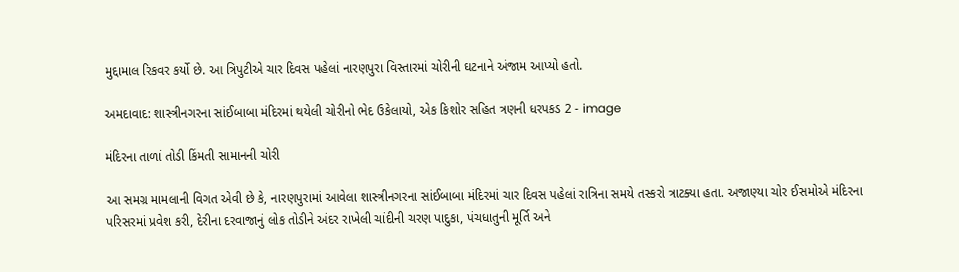મુદ્દામાલ રિકવર કર્યો છે. આ ત્રિપુટીએ ચાર દિવસ પહેલાં નારણપુરા વિસ્તારમાં ચોરીની ઘટનાને અંજામ આપ્યો હતો.

અમદાવાદ: શાસ્ત્રીનગરના સાંઈબાબા મંદિરમાં થયેલી ચોરીનો ભેદ ઉકેલાયો, એક કિશોર સહિત ત્રણની ધરપકડ 2 - image

મંદિરના તાળાં તોડી કિંમતી સામાનની ચોરી

આ સમગ્ર મામલાની વિગત એવી છે કે, નારણપુરામાં આવેલા શાસ્ત્રીનગરના સાંઈબાબા મંદિરમાં ચાર દિવસ પહેલાં રાત્રિના સમયે તસ્કરો ત્રાટક્યા હતા. અજાણ્યા ચોર ઈસમોએ મંદિરના પરિસરમાં પ્રવેશ કરી, દેરીના દરવાજાનું લોક તોડીને અંદર રાખેલી ચાંદીની ચરણ પાદુકા, પંચધાતુની મૂર્તિ અને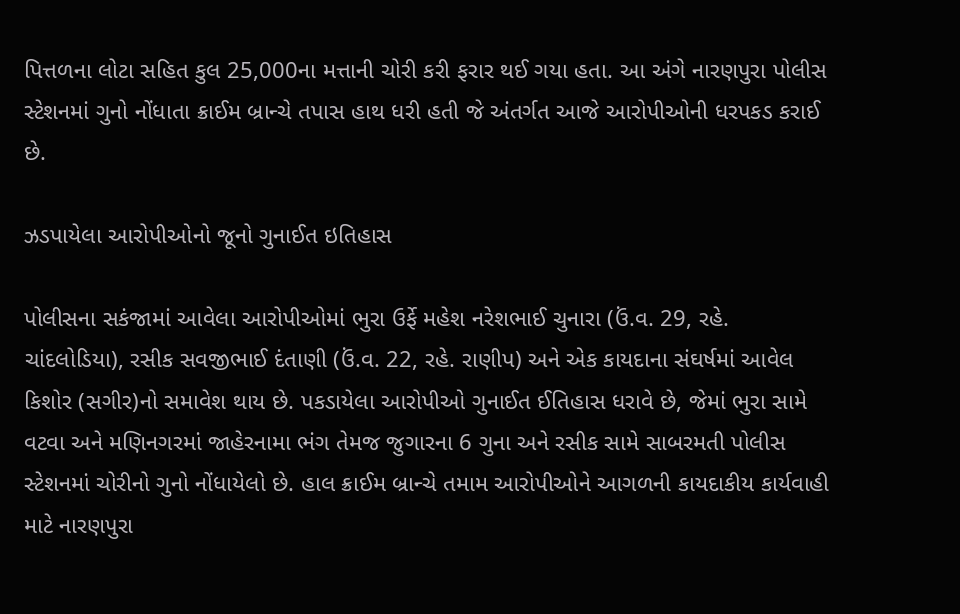પિત્તળના લોટા સહિત કુલ 25,000ના મત્તાની ચોરી કરી ફરાર થઈ ગયા હતા. આ અંગે નારણપુરા પોલીસ સ્ટેશનમાં ગુનો નોંધાતા ક્રાઈમ બ્રાન્ચે તપાસ હાથ ધરી હતી જે અંતર્ગત આજે આરોપીઓની ધરપકડ કરાઈ છે.

ઝડપાયેલા આરોપીઓનો જૂનો ગુનાઈત ઇતિહાસ

પોલીસના સકંજામાં આવેલા આરોપીઓમાં ભુરા ઉર્ફે મહેશ નરેશભાઈ ચુનારા (ઉં.વ. 29, રહે. ચાંદલોડિયા), રસીક સવજીભાઈ દંતાણી (ઉં.વ. 22, રહે. રાણીપ) અને એક કાયદાના સંઘર્ષમાં આવેલ કિશોર (સગીર)નો સમાવેશ થાય છે. પકડાયેલા આરોપીઓ ગુનાઈત ઈતિહાસ ધરાવે છે, જેમાં ભુરા સામે વટવા અને મણિનગરમાં જાહેરનામા ભંગ તેમજ જુગારના 6 ગુના અને રસીક સામે સાબરમતી પોલીસ સ્ટેશનમાં ચોરીનો ગુનો નોંધાયેલો છે. હાલ ક્રાઈમ બ્રાન્ચે તમામ આરોપીઓને આગળની કાયદાકીય કાર્યવાહી માટે નારણપુરા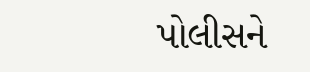પોલીસને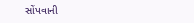સોંપવાની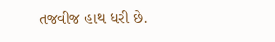તજવીજ હાથ ધરી છે.